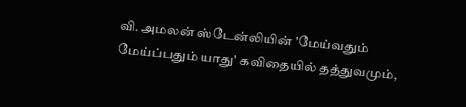வி. அமலன் ஸ்டேன்லியின் 'மேய்வதும் மேய்ப்பதும் யாது' கவிதையில் தத்துவமும்,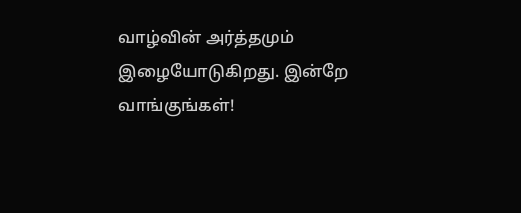வாழ்வின் அர்த்தமும் இழையோடுகிறது. இன்றே வாங்குங்கள்!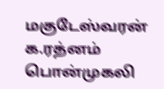மகுடேஸ்வரன்
க.ரத்னம்
பொன்முகலி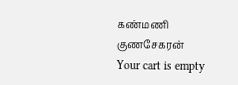கண்மணி குணசேகரன்
Your cart is empty